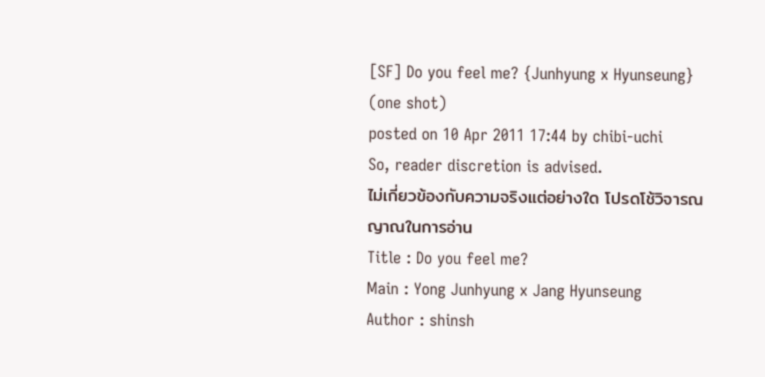[SF] Do you feel me? {Junhyung x Hyunseung} (one shot)
posted on 10 Apr 2011 17:44 by chibi-uchi
So, reader discretion is advised.
ไม่เกี่ยวข้องกับความจริงแต่อย่างใด โปรดโช้วิจารณญาณในการอ่าน
Title : Do you feel me?
Main : Yong Junhyung x Jang Hyunseung
Author : shinsh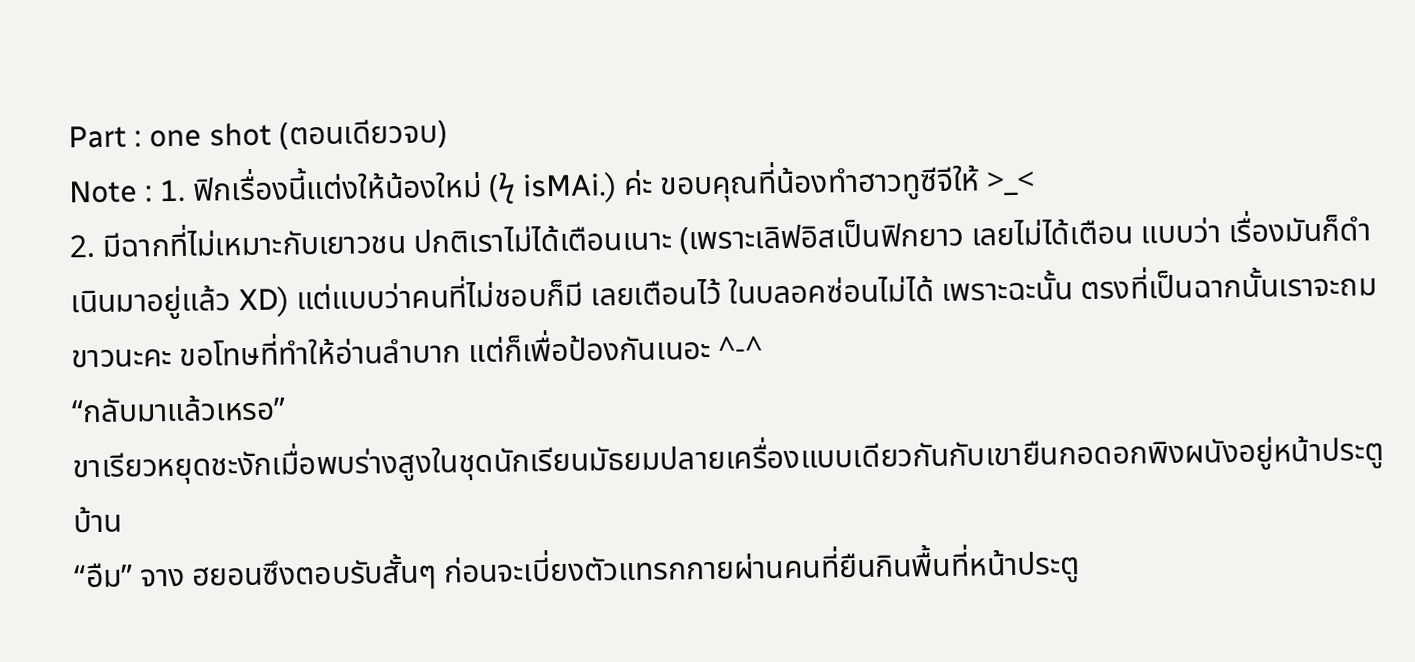Part : one shot (ตอนเดียวจบ)
Note : 1. ฟิกเรื่องนี้แต่งให้น้องใหม่ (ϟ isMAi.) ค่ะ ขอบคุณที่น้องทำฮาวทูซีจีให้ >_<
2. มีฉากที่ไม่เหมาะกับเยาวชน ปกติเราไม่ได้เตือนเนาะ (เพราะเลิฟอิสเป็นฟิกยาว เลยไม่ได้เตือน แบบว่า เรื่องมันก็ดำเนินมาอยู่แล้ว XD) แต่แบบว่าคนที่ไม่ชอบก็มี เลยเตือนไว้ ในบลอคซ่อนไม่ได้ เพราะฉะนั้น ตรงที่เป็นฉากนั้นเราจะถมขาวนะคะ ขอโทษที่ทำให้อ่านลำบาก แต่ก็เพื่อป้องกันเนอะ ^-^
“กลับมาแล้วเหรอ”
ขาเรียวหยุดชะงักเมื่อพบร่างสูงในชุดนักเรียนมัธยมปลายเครื่องแบบเดียวกันกับเขายืนกอดอกพิงผนังอยู่หน้าประตูบ้าน
“อืม” จาง ฮยอนซึงตอบรับสั้นๆ ก่อนจะเบี่ยงตัวแทรกกายผ่านคนที่ยืนกินพื้นที่หน้าประตู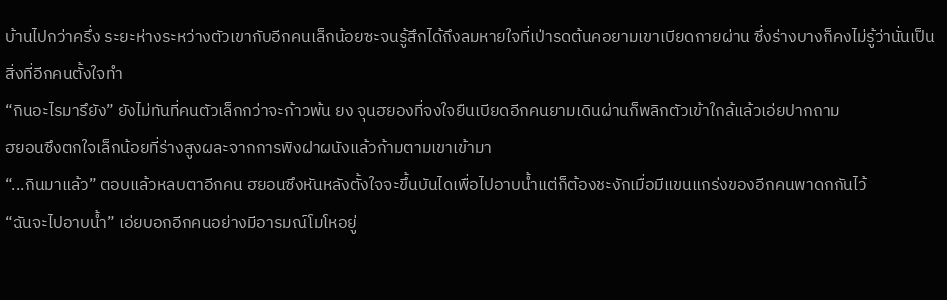บ้านไปกว่าครึ่ง ระยะห่างระหว่างตัวเขากับอีกคนเล็กน้อยซะจนรู้สึกได้ถึงลมหายใจที่เป่ารดต้นคอยามเขาเบียดกายผ่าน ซึ่งร่างบางก็คงไม่รู้ว่านั่นเป็นสิ่งที่อีกคนตั้งใจทำ
“กินอะไรมารึยัง” ยังไม่ทันที่คนตัวเล็กกว่าจะก้าวพ้น ยง จุนฮยองที่จงใจยืนเบียดอีกคนยามเดินผ่านก็พลิกตัวเข้าใกล้แล้วเอ่ยปากถาม
ฮยอนซึงตกใจเล็กน้อยที่ร่างสูงผละจากการพิงฝาผนังแล้วก้ามตามเขาเข้ามา
“...กินมาแล้ว” ตอบแล้วหลบตาอีกคน ฮยอนซึงหันหลังตั้งใจจะขึ้นบันไดเพื่อไปอาบน้ำแต่ก็ต้องชะงักเมื่อมีแขนแกร่งของอีกคนพาดกกันไว้
“ฉันจะไปอาบน้ำ” เอ่ยบอกอีกคนอย่างมีอารมณ์โมโหอยู่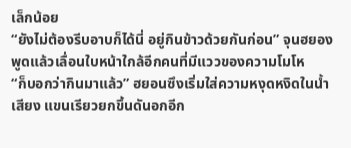เล็กน้อย
“ยังไม่ต้องรีบอาบก็ได้นี่ อยู่กินข้าวด้วยกันก่อน” จุนฮยองพูดแล้วเลื่อนใบหน้าใกล้อีกคนที่มีแววของความโมโห
“ก็บอกว่ากินมาแล้ว” ฮยอนซึงเริ่มใส่ความหงุดหงิดในน้ำเสียง แขนเรียวยกขึ้นดันอกอีก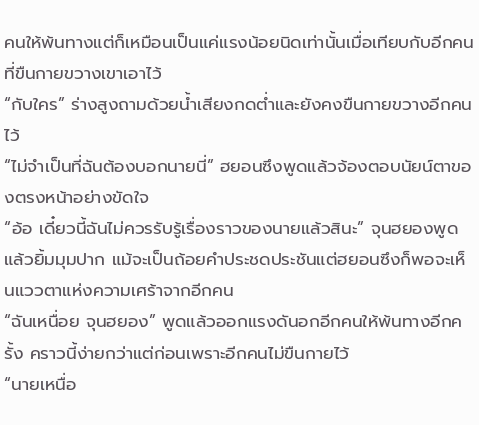คนให้พ้นทางแต่ก็เหมือนเป็นแค่แรงน้อยนิดเท่านั้นเมื่อเทียบกับอีกคนที่ขืนกายขวางเขาเอาไว้
“กับใคร” ร่างสูงถามด้วยน้ำเสียงกดต่ำและยังคงขืนกายขวางอีกคนไว้
“ไม่จำเป็นที่ฉันต้องบอกนายนี่” ฮยอนซึงพูดแล้วจ้องตอบนัยน์ตาของตรงหน้าอย่างขัดใจ
“อ้อ เดี๋ยวนี้ฉันไม่ควรรับรู้เรื่องราวของนายแล้วสินะ” จุนฮยองพูดแล้วยิ้มมุมปาก แม้จะเป็นถ้อยคำประชดประชันแต่ฮยอนซึงก็พอจะเห็นแววตาแห่งความเศร้าจากอีกคน
“ฉันเหนื่อย จุนฮยอง” พูดแล้วออกแรงดันอกอีกคนให้พ้นทางอีกครั้ง คราวนี้ง่ายกว่าแต่ก่อนเพราะอีกคนไม่ขืนกายไว้
“นายเหนื่อ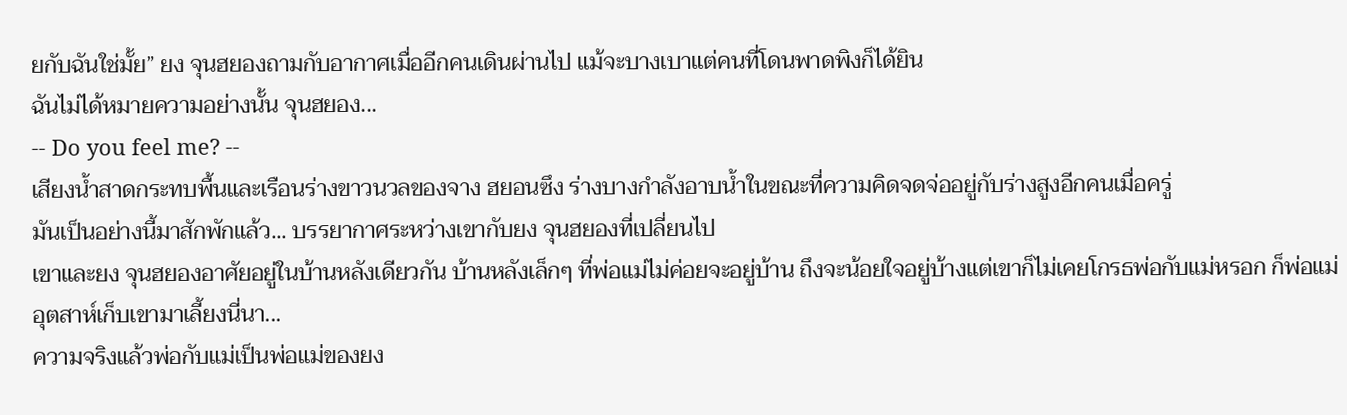ยกับฉันใช่มั้ย” ยง จุนฮยองถามกับอากาศเมื่ออีกคนเดินผ่านไป แม้จะบางเบาแต่คนที่โดนพาดพิงก็ได้ยิน
ฉันไม่ได้หมายความอย่างนั้น จุนฮยอง...
-- Do you feel me? --
เสียงน้ำสาดกระทบพื้นและเรือนร่างขาวนวลของจาง ฮยอนซึง ร่างบางกำลังอาบน้ำในขณะที่ความคิดจดจ่ออยู่กับร่างสูงอีกคนเมื่อครู่
มันเป็นอย่างนี้มาสักพักแล้ว... บรรยากาศระหว่างเขากับยง จุนฮยองที่เปลี่ยนไป
เขาและยง จุนฮยองอาศัยอยู่ในบ้านหลังเดียวกัน บ้านหลังเล็กๆ ที่พ่อแม่ไม่ค่อยจะอยู่บ้าน ถึงจะน้อยใจอยู่บ้างแต่เขาก็ไม่เคยโกรธพ่อกับแม่หรอก ก็พ่อแม่อุตสาห์เก็บเขามาเลี้ยงนี่นา...
ความจริงแล้วพ่อกับแม่เป็นพ่อแม่ของยง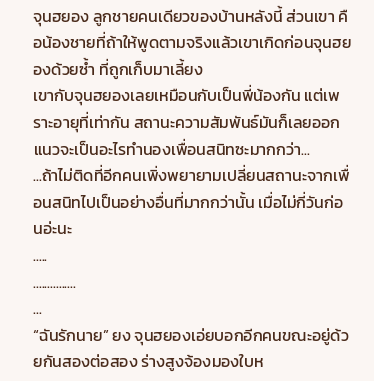จุนฮยอง ลูกชายคนเดียวของบ้านหลังนี้ ส่วนเขา คือน้องชายที่ถ้าให้พูดตามจริงแล้วเขาเกิดก่อนจุนฮยองด้วยซ้ำ ที่ถูกเก็บมาเลี้ยง
เขากับจุนฮยองเลยเหมือนกับเป็นพี่น้องกัน แต่เพราะอายุที่เท่ากัน สถานะความสัมพันธ์มันก็เลยออกแนวจะเป็นอะไรทำนองเพื่อนสนิทซะมากกว่า...
...ถ้าไม่ติดที่อีกคนเพิ่งพยายามเปลี่ยนสถานะจากเพื่อนสนิทไปเป็นอย่างอื่นที่มากกว่านั้น เมื่อไม่กี่วันก่อนอ่ะนะ
.....
...............
...
“ฉันรักนาย” ยง จุนฮยองเอ่ยบอกอีกคนขณะอยู่ด้วยกันสองต่อสอง ร่างสูงจ้องมองใบห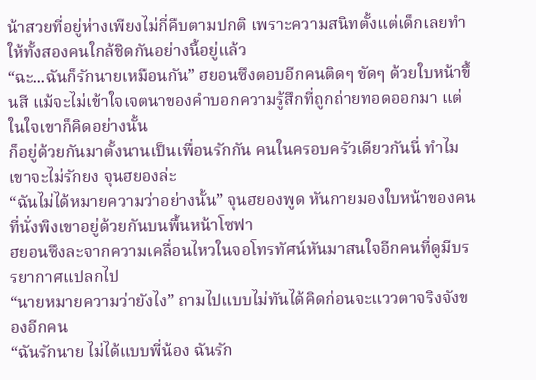น้าสวยที่อยู่ห่างเพียงไม่กี่คืบตามปกติ เพราะความสนิทตั้งแต่เด็กเลยทำให้ทั้งสองคนใกล้ชิดกันอย่างนี้อยู่แล้ว
“ฉะ...ฉันก็รักนายเหมือนกัน” ฮยอนซึงตอบอีกคนติดๆ ขัดๆ ด้วยใบหน้าขึ้นสี แม้จะไม่เข้าใจเจตนาของคำบอกความรู้สึกที่ถูกถ่ายทอดออกมา แต่ในใจเขาก็คิดอย่างนั้น
ก็อยู่ด้วยกันมาตั้งนานเป็นเพื่อนรักกัน คนในครอบครัวเดียวกันนี่ ทำไมเขาจะไม่รักยง จุนฮยองล่ะ
“ฉันไม่ได้หมายความว่าอย่างนั้น” จุนฮยองพูด หันกายมองใบหน้าของคนที่นั่งพิงเขาอยู่ด้วยกันบนพื้นหน้าโซฟา
ฮยอนซึงละจากความเคลื่อนไหวในจอโทรทัศน์หันมาสนใจอีกคนที่ดูมีบรรยากาศแปลกไป
“นายหมายความว่ายังไง” ถามไปแบบไม่ทันได้คิดก่อนจะแววตาจริงจังของอีกคน
“ฉันรักนาย ไม่ได้แบบพี่น้อง ฉันรัก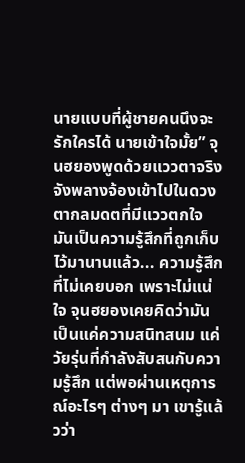นายแบบที่ผู้ชายคนนึงจะรักใครได้ นายเข้าใจมั้ย” จุนฮยองพูดด้วยแววตาจริงจังพลางจ้องเข้าไปในดวงตากลมดตที่มีแววตกใจ
มันเป็นความรู้สึกที่ถูกเก็บไว้มานานแล้ว... ความรู้สึกที่ไม่เคยบอก เพราะไม่แน่ใจ จุนฮยองเคยคิดว่ามันเป็นแค่ความสนิทสนม แค่วัยรุ่นที่กำลังสับสนกับความรู้สึก แต่พอผ่านเหตุการณ์อะไรๆ ต่างๆ มา เขารู้แล้วว่า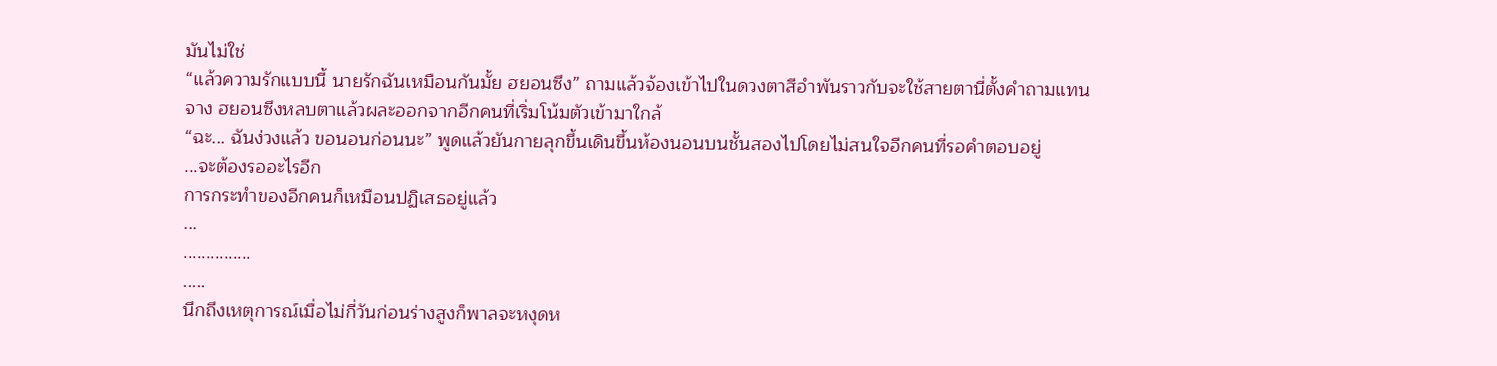มันไม่ใช่
“แล้วความรักแบบนี้ นายรักฉันเหมือนกันมั้ย ฮยอนซึง” ถามแล้วจ้องเข้าไปในดวงตาสีอำพันราวกับจะใช้สายตานี่ตั้งคำถามแทน
จาง ฮยอนซึงหลบตาแล้วผละออกจากอีกคนที่เริ่มโน้มตัวเข้ามาใกล้
“ฉะ... ฉันง่วงแล้ว ขอนอนก่อนนะ” พูดแล้วยันกายลุกขึ้นเดินขึ้นห้องนอนบนชั้นสองไปโดยไม่สนใจอีกคนที่รอคำตอบอยู่
...จะต้องรออะไรอีก
การกระทำของอีกคนก็เหมือนปฏิเสธอยู่แล้ว
...
...............
.....
นึกถึงเหตุการณ์เมื่อไม่กี่วันก่อนร่างสูงก็พาลจะหงุดห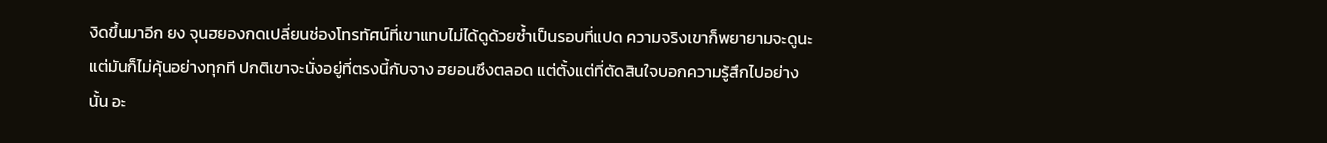งิดขึ้นมาอีก ยง จุนฮยองกดเปลี่ยนช่องโทรทัศน์ที่เขาแทบไม่ได้ดูด้วยซ้ำเป็นรอบที่แปด ความจริงเขาก็พยายามจะดูนะ แต่มันก็ไม่คุ้นอย่างทุกที ปกติเขาจะนั่งอยู่ที่ตรงนี้กับจาง ฮยอนซึงตลอด แต่ตั้งแต่ที่ตัดสินใจบอกความรู้สึกไปอย่างนั้น อะ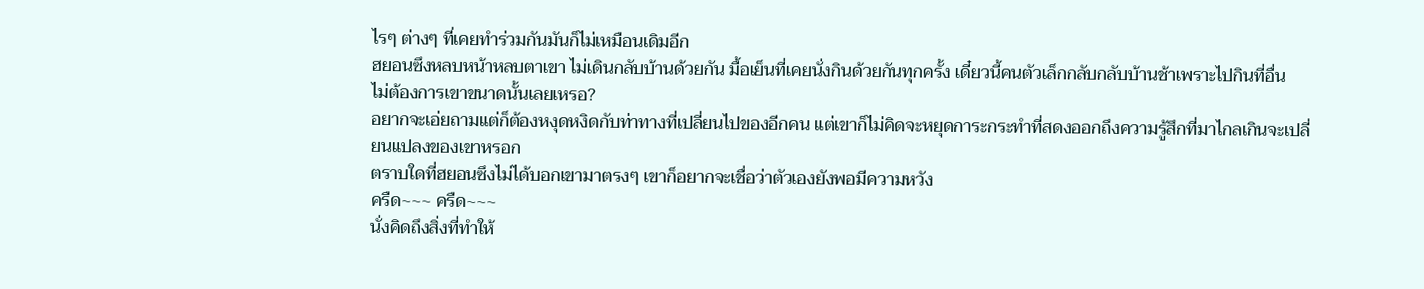ไรๆ ต่างๆ ที่เคยทำร่วมกันมันก็ไม่เหมือนเดิมอีก
ฮยอนซึงหลบหน้าหลบตาเขา ไม่เดินกลับบ้านด้วยกัน มื้อเย็นที่เคยนั่งกินด้วยกันทุกครั้ง เดี๋ยวนี้คนตัวเล็กกลับกลับบ้านช้าเพราะไปกินที่อื่น
ไม่ต้องการเขาขนาดนั้นเลยเหรอ?
อยากจะเอ่ยถามแต่ก็ต้องหงุดหงิดกับท่าทางที่เปลี่ยนไปของอีกคน แต่เขาก็ไม่คิดจะหยุดการะกระทำที่สดงออกถึงความรู้สึกที่มาไกลเกินจะเปลี่ยนแปลงของเขาหรอก
ตราบใดที่ฮยอนซึงไม่ได้บอกเขามาตรงๆ เขาก็อยากจะเชื่อว่าตัวเองยังพอมีความหวัง
ครืด~~~ ครืด~~~
นั่งคิดถึงสิ่งที่ทำให้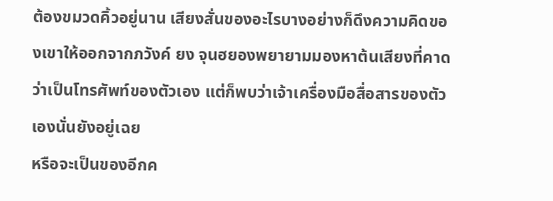ต้องขมวดคิ้วอยู่นาน เสียงสั่นของอะไรบางอย่างก็ดึงความคิดของเขาให้ออกจากภวังค์ ยง จุนฮยองพยายามมองหาต้นเสียงที่คาดว่าเป็นโทรศัพท์ของตัวเอง แต่ก็พบว่าเจ้าเครื่องมือสื่อสารของตัวเองนั่นยังอยู่เฉย
หรือจะเป็นของอีกค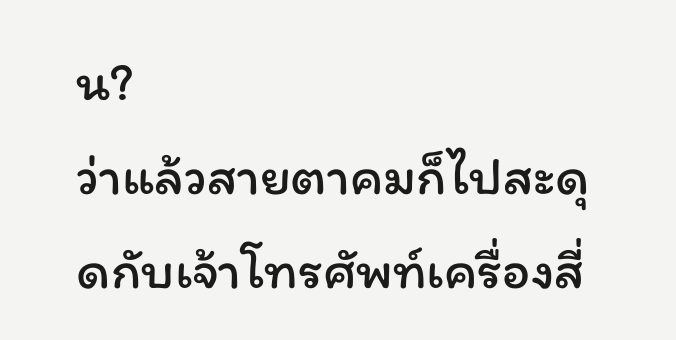น?
ว่าแล้วสายตาคมก็ไปสะดุดกับเจ้าโทรศัพท์เครื่องสี่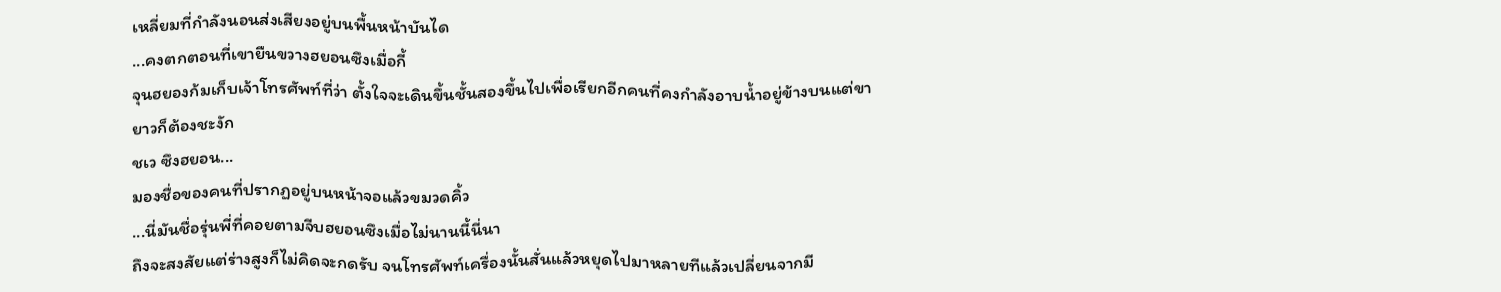เหลี่ยมที่กำลังนอนส่งเสียงอยู่บนพื้นหน้าบันได
...คงตกตอนที่เขายืนขวางฮยอนซึงเมื่อกี้
จุนฮยองก้มเก็บเจ้าโทรศัพท์ที่ว่า ตั้งใจจะเดินขึ้นชั้นสองขึ้นไปเพื่อเรียกอีกคนที่คงกำลังอาบน้ำอยู่ข้างบนแต่ขายาวก็ต้องชะงัก
ชเว ซึงฮยอน...
มองชื่อของคนที่ปรากฏอยู่บนหน้าจอแล้วขมวดคิ้ว
...นี่มันชื่อรุ่นพี่ที่คอยตามจีบฮยอนซึงเมื่อไม่นานนี้นี่นา
ถึงจะสงสัยแต่ร่างสูงก็ไม่คิดจะกดรับ จนโทรศัพท์เครื่องนั้นสั่นแล้วหยุดไปมาหลายทีแล้วเปลี่ยนจากมี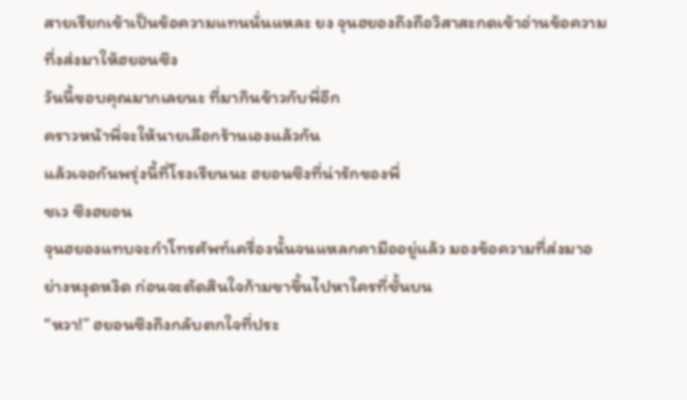สายเรียกเข้าเป็นข้อความแทนนั่นแหละ ยง จุนฮยองถึงถือวิสาสะกดเข้าอ่านข้อความที่งส่งมาให้ฮยอนซึง
วันนี้ขอบคุณมากเลยนะ ที่มากินข้าวกับพี่อีก
คราวหน้าพี่จะให้นายเลือกร้านเองแล้วกัน
แล้วเจอกันพรุ่งนี้ที่โรงเรียนนะ ฮยอนซึงที่น่ารักของพี่
ชเว ซึงฮยอน
จุนฮยองแทบจะกำโทรศัพท์เครื่องนั้นจนแหลกคามืออยู่แล้ว มองข้อความที่ส่งมาอย่างหงุดหงิด ก่อนจะตัดสินใจก้ามขาขึ้นไปหาใครที่ชั้นบน
“หวา!” ฮยอนซึงถึงกลับตกใจที่ประ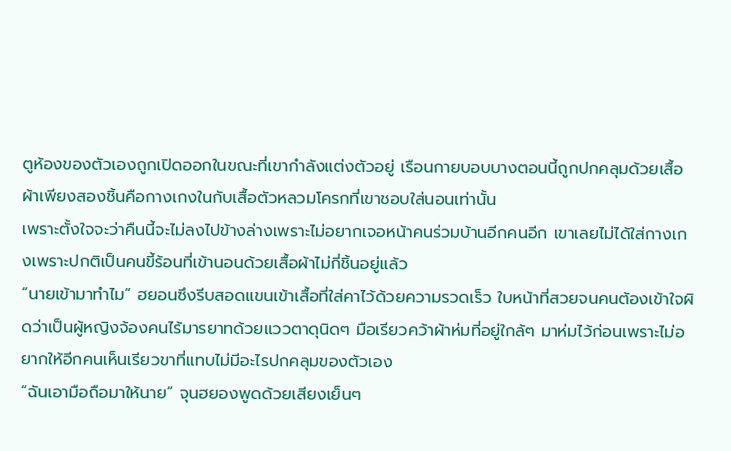ตูห้องของตัวเองถูกเปิดออกในขณะที่เขากำลังแต่งตัวอยู่ เรือนกายบอบบางตอนนี้ถูกปกคลุมด้วยเสื้อผ้าเพียงสองชิ้นคือกางเกงในกับเสื้อตัวหลวมโครกที่เขาชอบใส่นอนเท่านั้น
เพราะตั้งใจจะว่าคืนนี้จะไม่ลงไปข้างล่างเพราะไม่อยากเจอหน้าคนร่วมบ้านอีกคนอีก เขาเลยไม่ได้ใส่กางเกงเพราะปกติเป็นคนขี้ร้อนที่เข้านอนด้วยเสื้อผ้าไม่กี่ชิ้นอยู่แล้ว
“นายเข้ามาทำไม” ฮยอนซึงรีบสอดแขนเข้าเสื้อที่ใส่คาไว้ด้วยความรวดเร็ว ใบหน้าที่สวยจนคนต้องเข้าใจผิดว่าเป็นผู้หญิงจ้องคนไร้มารยาทด้วยแววตาดุนิดๆ มือเรียวคว้าผ้าห่มที่อยู่ใกล้ๆ มาห่มไว้ก่อนเพราะไม่อยากให้อีกคนเห็นเรียวขาที่แทบไม่มีอะไรปกคลุมของตัวเอง
“ฉันเอามือถือมาให้นาย” จุนฮยองพูดด้วยเสียงเย็นๆ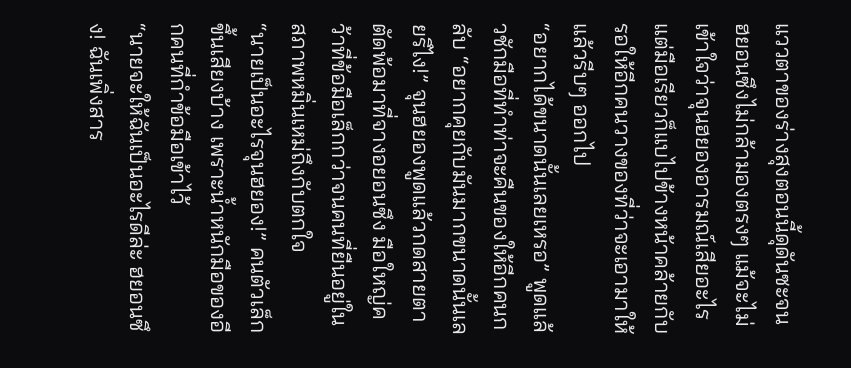แววตาของร่างสุงตอนนี้ดุดันซะจนฮยอนซึงไม่กล้ามองตรงๆ แม้จะไม่เข้าใจว่าจุนฮยองอารมณ์เสียอะไรแต่มือเรียวก็แบไปข้างหน้าคล้ายกับรอให้อีกคนวางของที่ว่าจะเอามาให้แล้วรีบๆ ออกไป
“อยากได้ขนาดนั้นเลยเหรอ” พูดแล้วชักมือที่ทำท่าจะคืนของให้อีกคนกลับ “อยากคุยกับมันมากขนาดนั้นเลยรึไง!” จุนฮยองพูดแล้วกดสายตาตัดพ้อมาที่จางอยอนซึง มือใหญ่คว้าที่ข้อมือเล็กกว่าจนคนที่ยืนอยู่ในสภาพหมิ่นเหม่ถึงกับตกใจ
“นายเป็นอะไรจุนฮยอง!” คนตัวเล็กขึ้นเสียงบ้าง เพราะน้ำหนักมือของอีกคนที่กำข้อมือเข้าไว้
“นายจะให้ฉันเป็นอะไรดีล่ะ ฮยอนซึง! ฉันเพิ่งสาร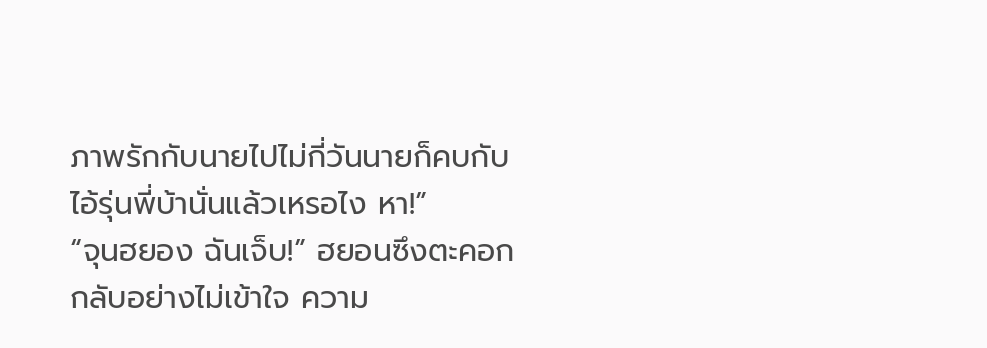ภาพรักกับนายไปไม่กี่วันนายก็คบกับไอ้รุ่นพี่บ้านั่นแล้วเหรอไง หา!”
“จุนฮยอง ฉันเจ็บ!” ฮยอนซึงตะคอกกลับอย่างไม่เข้าใจ ความ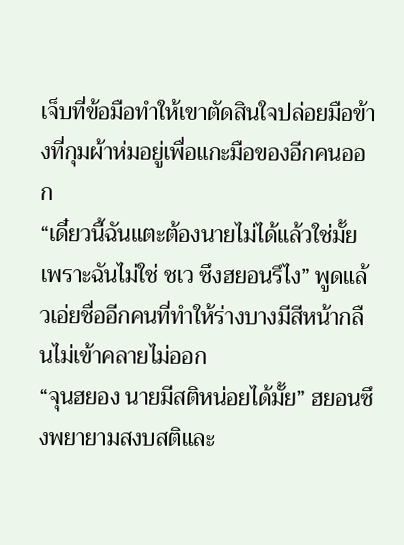เจ็บที่ข้อมือทำให้เขาตัดสินใจปล่อยมือข้างที่กุมผ้าห่มอยู่เพื่อแกะมือของอีกคนออก
“เดี๋ยวนี้ฉันแตะต้องนายไม่ได้แล้วใช่มั้ย เพราะฉันไม่ใช่ ชเว ซึงฮยอนรึไง” พูดแล้วเอ่ยชื่ออีกคนที่ทำให้ร่างบางมีสีหน้ากลืนไม่เข้าคลายไม่ออก
“จุนฮยอง นายมีสติหน่อยได้มั้ย” ฮยอนซึงพยายามสงบสติและ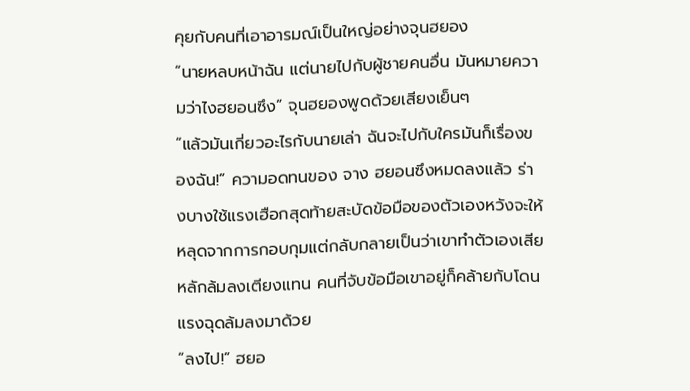คุยกับคนที่เอาอารมณ์เป็นใหญ่อย่างจุนฮยอง
“นายหลบหน้าฉัน แต่นายไปกับผู้ชายคนอื่น มันหมายความว่าไงฮยอนซึง” จุนฮยองพูดด้วยเสียงเย็นๆ
“แล้วมันเกี่ยวอะไรกับนายเล่า ฉันจะไปกับใครมันก็เรื่องของฉัน!” ความอดทนของ จาง ฮยอนซึงหมดลงแล้ว ร่างบางใช้แรงเฮือกสุดท้ายสะบัดข้อมือของตัวเองหวังจะให้หลุดจากการกอบกุมแต่กลับกลายเป็นว่าเขาทำตัวเองเสียหลักล้มลงเตียงแทน คนที่จับข้อมือเขาอยู่ก็คล้ายกับโดนแรงฉุดล้มลงมาด้วย
“ลงไป!” ฮยอ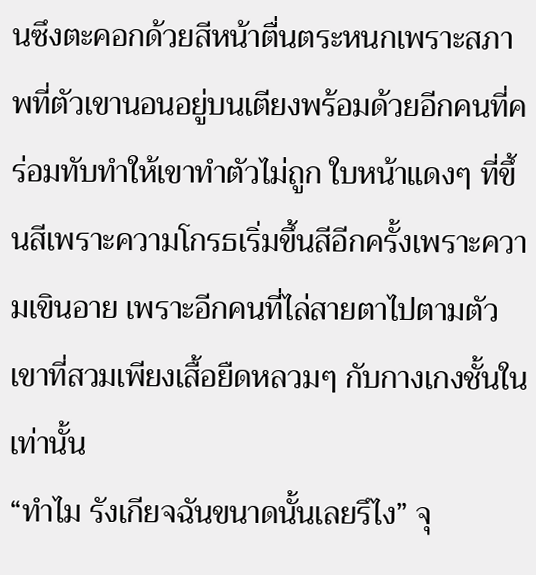นซึงตะคอกด้วยสีหน้าตื่นตระหนกเพราะสภาพที่ตัวเขานอนอยู่บนเตียงพร้อมด้วยอีกคนที่คร่อมทับทำให้เขาทำตัวไม่ถูก ใบหน้าแดงๆ ที่ขึ้นสีเพราะความโกรธเริ่มขึ้นสีอีกครั้งเพราะความเขินอาย เพราะอีกคนที่ไล่สายตาไปตามตัวเขาที่สวมเพียงเสื้อยืดหลวมๆ กับกางเกงชั้นในเท่านั้น
“ทำไม รังเกียจฉันขนาดนั้นเลยรึไง” จุ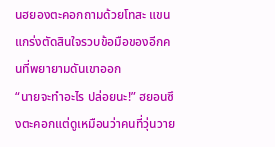นฮยองตะคอกถามด้วยโทสะ แขนแกร่งตัดสินใจรวบข้อมือของอีกคนที่พยายามดันเขาออก
“นายจะทำอะไร ปล่อยนะ!” ฮยอนซึงตะคอกแต่ดูเหมือนว่าคนที่วุ่นวาย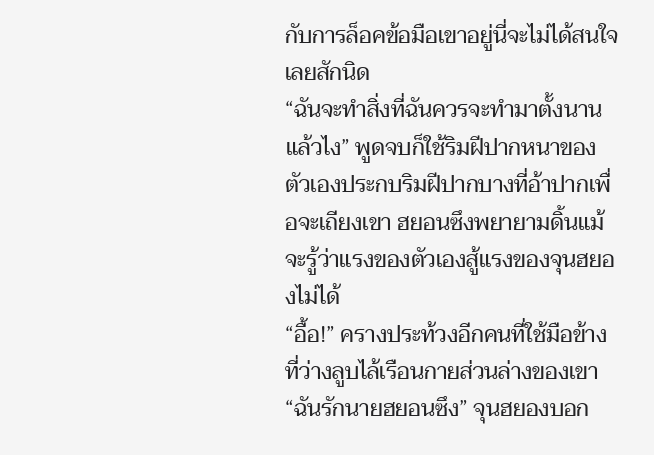กับการล็อคข้อมือเขาอยู่นี่จะไม่ได้สนใจเลยสักนิด
“ฉันจะทำสิ่งที่ฉันควรจะทำมาตั้งนานแล้วไง” พูดจบก็ใช้ริมฝีปากหนาของตัวเองประกบริมฝีปากบางที่อ้าปากเพื่อจะเถียงเขา ฮยอนซึงพยายามดิ้นแม้จะรู้ว่าแรงของตัวเองสู้แรงของจุนฮยองไม่ได้
“อื้อ!” ครางประท้วงอีกคนที่ใช้มือข้างที่ว่างลูบไล้เรือนกายส่วนล่างของเขา
“ฉันรักนายฮยอนซึง” จุนฮยองบอก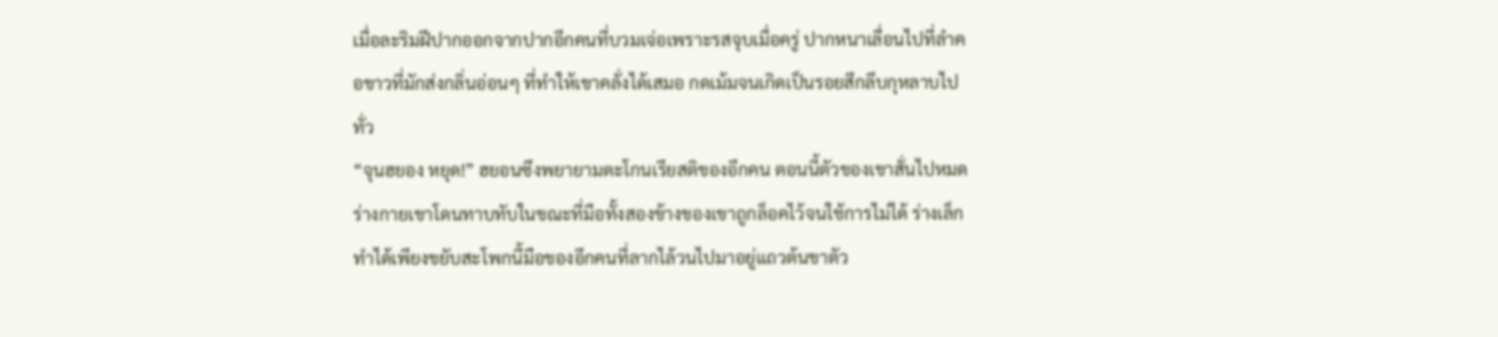เมื่อละริมฝีปากออกจากปากอีกคนที่บวมเจ่อเพราะรสจุบเมื่อครู่ ปากหนาเลื่อนไปที่ลำคอขาวที่มักส่งกลิ่นอ่อนๆ ที่ทำให้เขาคลั่งได้เสมอ กดเม้มจนเกิดเป็นรอยสีกลีบกุหลาบไปทั่ว
“จุนฮยอง หยุด!” ฮยอนซึงพยายามตะโกนเรียสติของอีกคน ตอนนี้ตัวของเขาสั่นไปหมด ร่างกายเขาโดนทาบทับในขณะที่มือทั้งสองข้างของเขาถูกล็อคไว้จนใช้การไม่ได้ ร่างเล็กทำได้เพียงขยับสะโพกนี้มือของอีกคนที่ลากไล้วนไปมาอยู่แถวต้นขาตัว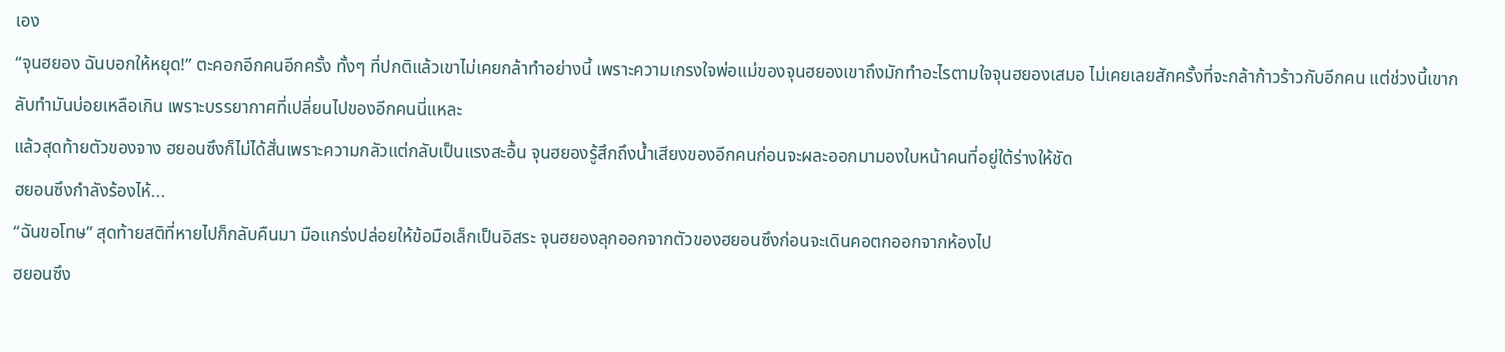เอง
“จุนฮยอง ฉันบอกให้หยุด!” ตะคอกอีกคนอีกครั้ง ทั้งๆ ที่ปกติแล้วเขาไม่เคยกล้าทำอย่างนี้ เพราะความเกรงใจพ่อแม่ของจุนฮยองเขาถึงมักทำอะไรตามใจจุนฮยองเสมอ ไม่เคยเลยสักครั้งที่จะกล้าก้าวร้าวกับอีกคน แต่ช่วงนี้เขากลับทำมันบ่อยเหลือเกิน เพราะบรรยากาศที่เปลี่ยนไปของอีกคนนี่แหละ
แล้วสุดท้ายตัวของจาง ฮยอนซึงก็ไม่ได้สั่นเพราะความกลัวแต่กลับเป็นแรงสะอื้น จุนฮยองรู้สึกถึงน้ำเสียงของอีกคนก่อนจะผละออกมามองใบหน้าคนที่อยู่ใต้ร่างให้ชัด
ฮยอนซึงกำลังร้องไห้...
“ฉันขอโทษ” สุดท้ายสติที่หายไปก็กลับคืนมา มือแกร่งปล่อยให้ข้อมือเล็กเป็นอิสระ จุนฮยองลุกออกจากตัวของฮยอนซึงก่อนจะเดินคอตกออกจากห้องไป
ฮยอนซึง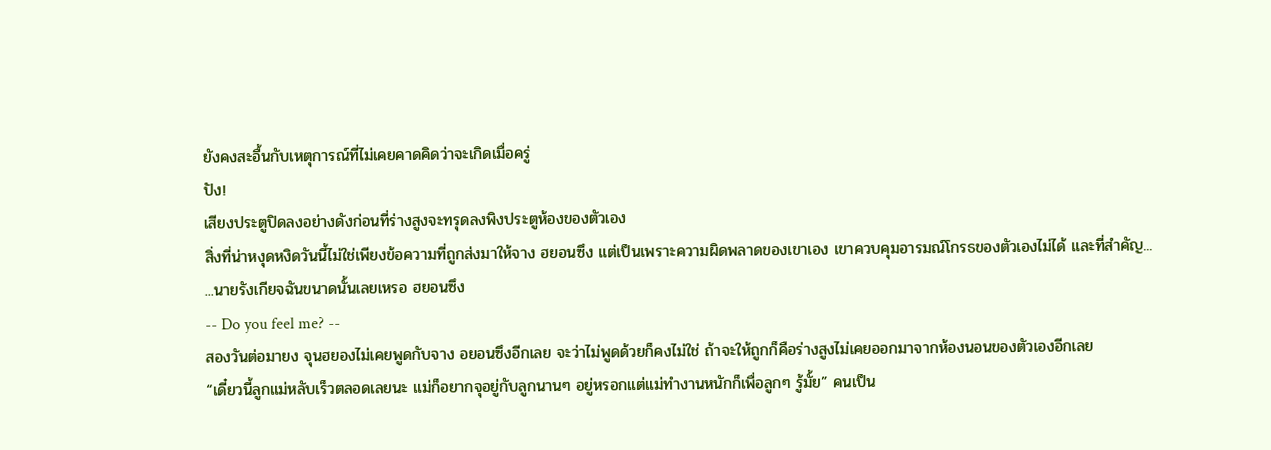ยังคงสะอื้นกับเหตุการณ์ที่ไม่เคยคาดคิดว่าจะเกิดเมื่อครู่
ปัง!
เสียงประตูปิดลงอย่างดังก่อนที่ร่างสูงจะทรุดลงพิงประตูห้องของตัวเอง
สิ่งที่น่าหงุดหงิดวันนี้ไม่ใช่เพียงข้อความที่ถูกส่งมาให้จาง ฮยอนซึง แต่เป็นเพราะความผิดพลาดของเขาเอง เขาควบคุมอารมณ์โกรธของตัวเองไม่ได้ และที่สำคัญ...
...นายรังเกียจฉันขนาดนั้นเลยเหรอ ฮยอนซึง
-- Do you feel me? --
สองวันต่อมายง จุนฮยองไม่เคยพูดกับจาง อยอนซึงอีกเลย จะว่าไม่พูดด้วยก็คงไม่ใช่ ถ้าจะให้ถูกก็คือร่างสูงไม่เคยออกมาจากห้องนอนของตัวเองอีกเลย
“เดี๋ยวนี้ลูกแม่หลับเร็วตลอดเลยนะ แม่ก็อยากจุอยู่กับลูกนานๆ อยู่หรอกแต่แม่ทำงานหนักก็เพื่อลูกๆ รู้มั้ย” คนเป็น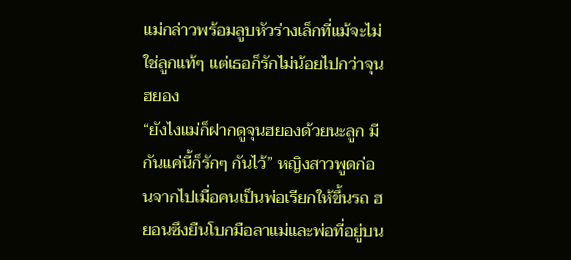แม่กล่าวพร้อมลูบหัวร่างเล็กที่แม้จะไม่ใช่ลูกแท้ๆ แต่เธอก็รักไม่น้อยไปกว่าจุนฮยอง
“ยังไงแม่ก็ฝากดูจุนฮยองด้วยนะลูก มีกันแค่นี้ก็รักๆ กันไว้” หญิงสาวพูดก่อนจากไปเมื่อคนเป็นพ่อเรียกให้ขึ้นรถ ฮยอนซึงยืนโบกมือลาแม่และพ่อที่อยู่บน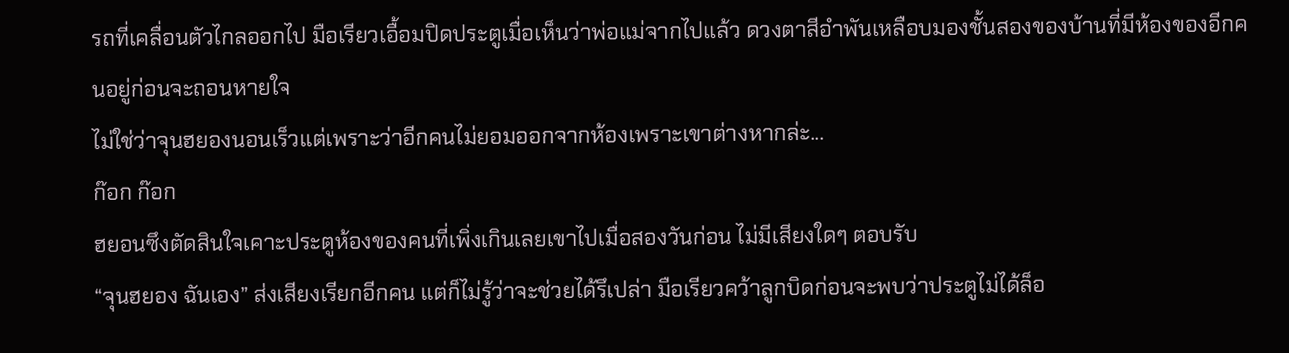รถที่เคลื่อนตัวไกลออกไป มือเรียวเอื้อมปิดประตูเมื่อเห็นว่าพ่อแม่จากไปแล้ว ดวงตาสีอำพันเหลือบมองชั้นสองของบ้านที่มีห้องของอีกคนอยู่ก่อนจะถอนหายใจ
ไม่ใช่ว่าจุนฮยองนอนเร็วแต่เพราะว่าอีกคนไม่ยอมออกจากห้องเพราะเขาต่างหากล่ะ...
ก๊อก ก๊อก
ฮยอนซึงตัดสินใจเคาะประตูห้องของคนที่เพิ่งเกินเลยเขาไปเมื่อสองวันก่อน ไม่มีเสียงใดๆ ตอบรับ
“จุนฮยอง ฉันเอง” ส่งเสียงเรียกอีกคน แต่ก็ไม่รู้ว่าจะช่วยได้รึเปล่า มือเรียวคว้าลูกบิดก่อนจะพบว่าประตูไม่ได้ล็อ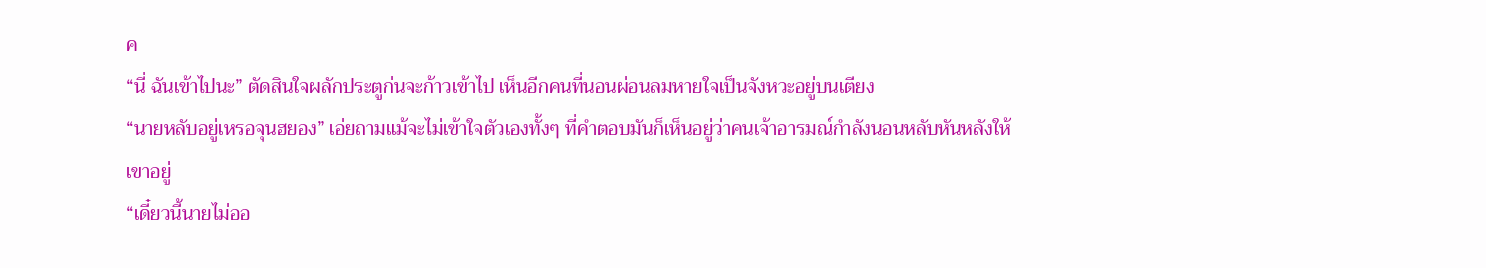ค
“นี่ ฉันเข้าไปนะ” ตัดสินใจผลักประตูก่นจะก้าวเข้าไป เห็นอีกคนที่นอนผ่อนลมหายใจเป็นจังหวะอยู่บนเตียง
“นายหลับอยู่เหรอจุนฮยอง” เอ่ยถามแม้จะไม่เข้าใจตัวเองทั้งๆ ที่คำตอบมันก็เห็นอยู่ว่าคนเจ้าอารมณ์กำลังนอนหลับหันหลังให้เขาอยู่
“เดี๋ยวนี้นายไม่ออ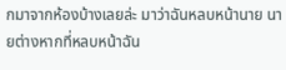กมาจากห้องบ้างเลยล่ะ มาว่าฉันหลบหน้านาย นายต่างหากที่หลบหน้าฉัน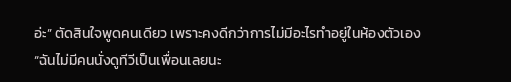อ่ะ” ตัดสินใจพูดคนเดียว เพราะคงดีกว่าการไม่มีอะไรทำอยู่ในห้องตัวเอง
“ฉันไม่มีคนนั่งดูทีวีเป็นเพื่อนเลยนะ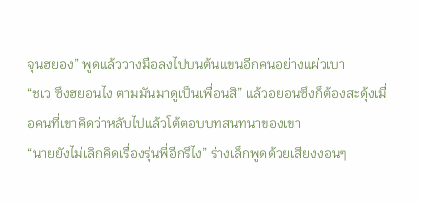จุนฮยอง” พูดแล้ววางมือลงไปบนต้นแขนอีกคนอย่างแผ่วเบา
“ชเว ซึงฮยอนไง ตามมันมาดูเป็นเพื่อนสิ” แล้วอยอนซึงก็ต้องสะดุ้งเมื่อคนที่เขาคิดว่าหลับไปแล้วโต้ตอบบทสนทนาของเขา
“นายยังไม่เลิกคิดเรื่องรุ่นพี่อีกรึไง” ร่างเล็กพูดด้วยเสียงงอนๆ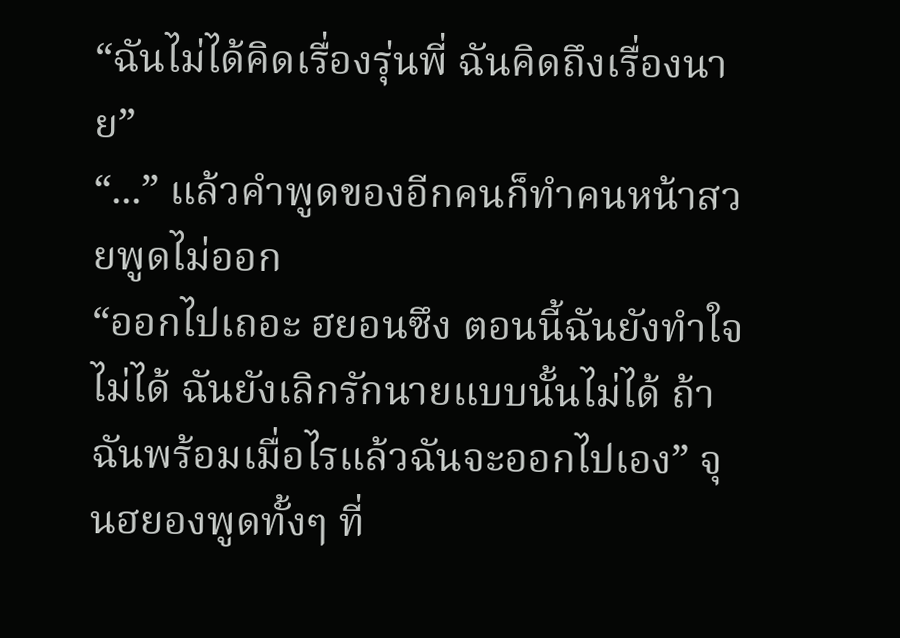“ฉันไม่ได้คิดเรื่องรุ่นพี่ ฉันคิดถึงเรื่องนาย”
“...” แล้วคำพูดของอีกคนก็ทำคนหน้าสวยพูดไม่ออก
“ออกไปเถอะ ฮยอนซึง ตอนนี้ฉันยังทำใจไม่ได้ ฉันยังเลิกรักนายแบบนั้นไม่ได้ ถ้าฉันพร้อมเมื่อไรแล้วฉันจะออกไปเอง” จุนฮยองพูดทั้งๆ ที่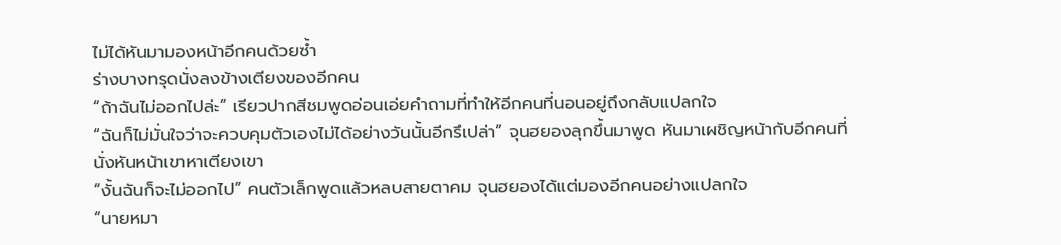ไม่ได้หันมามองหน้าอีกคนด้วยซ้ำ
ร่างบางทรุดนั่งลงข้างเตียงของอีกคน
“ถ้าฉันไม่ออกไปล่ะ” เรียวปากสีชมพูดอ่อนเอ่ยคำถามที่ทำให้อีกคนที่นอนอยู่ถึงกลับแปลกใจ
“ฉันก็ไม่มั่นใจว่าจะควบคุมตัวเองไม่ได้อย่างวันนั้นอีกรึเปล่า” จุนฮยองลุกขึ้นมาพูด หันมาเผชิญหน้ากับอีกคนที่นั่งหันหน้าเขาหาเตียงเขา
“งั้นฉันก็จะไม่ออกไป” คนตัวเล็กพูดแล้วหลบสายตาคม จุนฮยองได้แต่มองอีกคนอย่างแปลกใจ
“นายหมา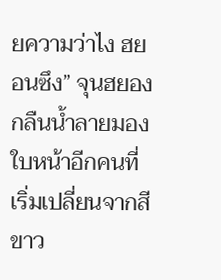ยความว่าไง ฮยอนซึง” จุนฮยองกลืนน้ำลายมองใบหน้าอีกคนที่เริ่มเปลี่ยนจากสีขาว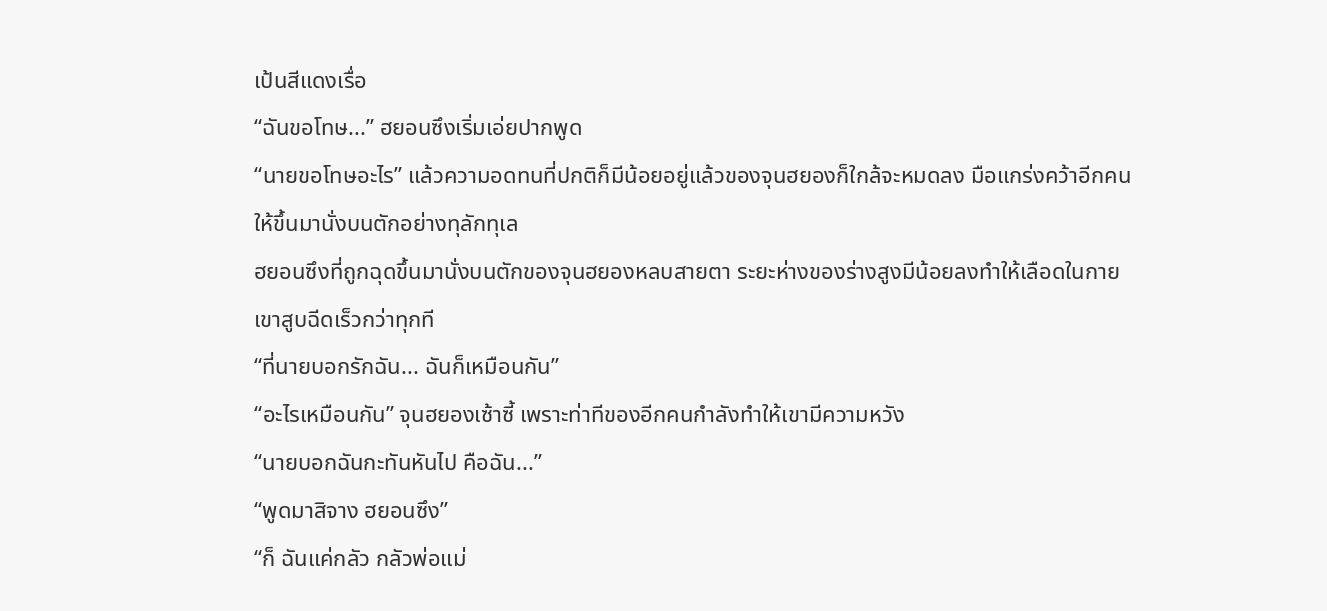เป้นสีแดงเรื่อ
“ฉันขอโทษ...” ฮยอนซึงเริ่มเอ่ยปากพูด
“นายขอโทษอะไร” แล้วความอดทนที่ปกติก็มีน้อยอยู่แล้วของจุนฮยองก็ใกล้จะหมดลง มือแกร่งคว้าอีกคนให้ขึ้นมานั่งบนตักอย่างทุลักทุเล
ฮยอนซึงที่ถูกฉุดขึ้นมานั่งบนตักของจุนฮยองหลบสายตา ระยะห่างของร่างสูงมีน้อยลงทำให้เลือดในกายเขาสูบฉีดเร็วกว่าทุกที
“ที่นายบอกรักฉัน... ฉันก็เหมือนกัน”
“อะไรเหมือนกัน” จุนฮยองเซ้าซี้ เพราะท่าทีของอีกคนกำลังทำให้เขามีความหวัง
“นายบอกฉันกะทันหันไป คือฉัน...”
“พูดมาสิจาง ฮยอนซึง”
“ก็ ฉันแค่กลัว กลัวพ่อแม่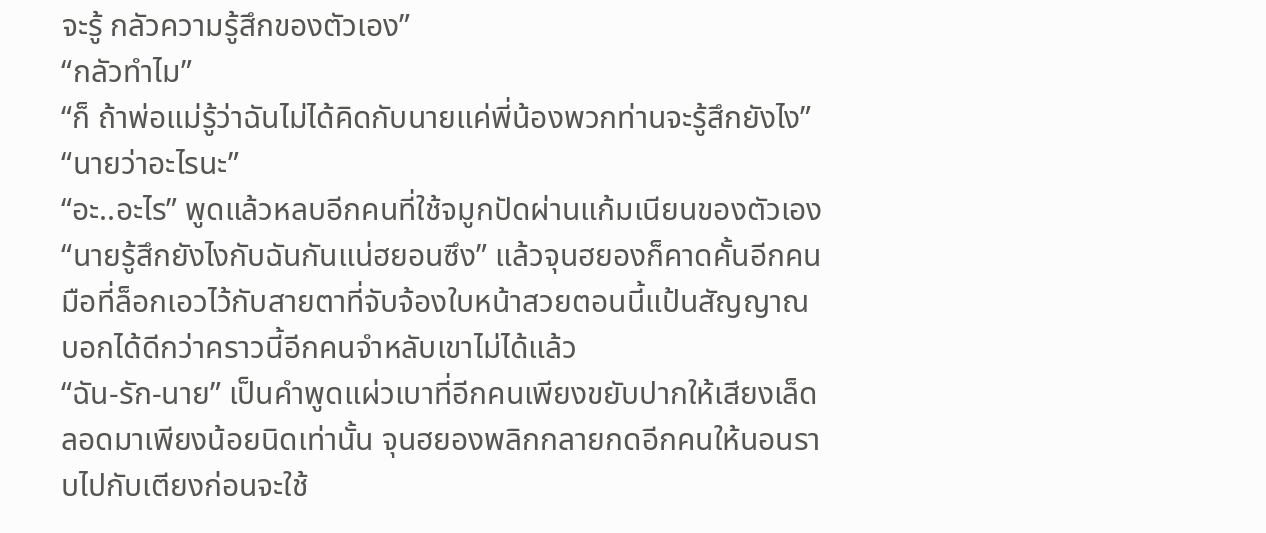จะรู้ กลัวความรู้สึกของตัวเอง”
“กลัวทำไม”
“ก็ ถ้าพ่อแม่รู้ว่าฉันไม่ได้คิดกับนายแค่พี่น้องพวกท่านจะรู้สึกยังไง”
“นายว่าอะไรนะ”
“อะ..อะไร” พูดแล้วหลบอีกคนที่ใช้จมูกปัดผ่านแก้มเนียนของตัวเอง
“นายรู้สึกยังไงกับฉันกันแน่ฮยอนซึง” แล้วจุนฮยองก็คาดคั้นอีกคน มือที่ล็อกเอวไว้กับสายตาที่จับจ้องใบหน้าสวยตอนนี้แป้นสัญญาณบอกได้ดีกว่าคราวนี้อีกคนจำหลับเขาไม่ได้แล้ว
“ฉัน-รัก-นาย” เป็นคำพูดแผ่วเบาที่อีกคนเพียงขยับปากให้เสียงเล็ดลอดมาเพียงน้อยนิดเท่านั้น จุนฮยองพลิกกลายกดอีกคนให้นอนราบไปกับเตียงก่อนจะใช้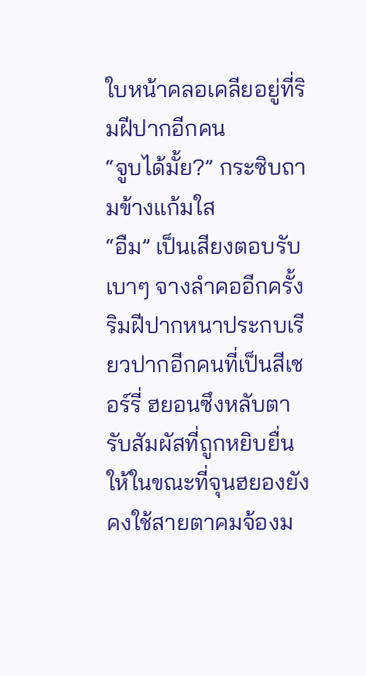ใบหน้าคลอเคลียอยู่ที่ริมฝีปากอีกคน
“จูบได้มั้ย?” กระซิบถามข้างแก้มใส
“อืม” เป็นเสียงตอบรับเบาๆ จางลำคออีกครั้ง
ริมฝีปากหนาประกบเรียวปากอีกคนที่เป็นสีเชอร์รี่ ฮยอนซึงหลับตารับสัมผัสที่ถูกหยิบยื่นให้ในขณะที่จุนฮยองยังคงใช้สายตาคมจ้องม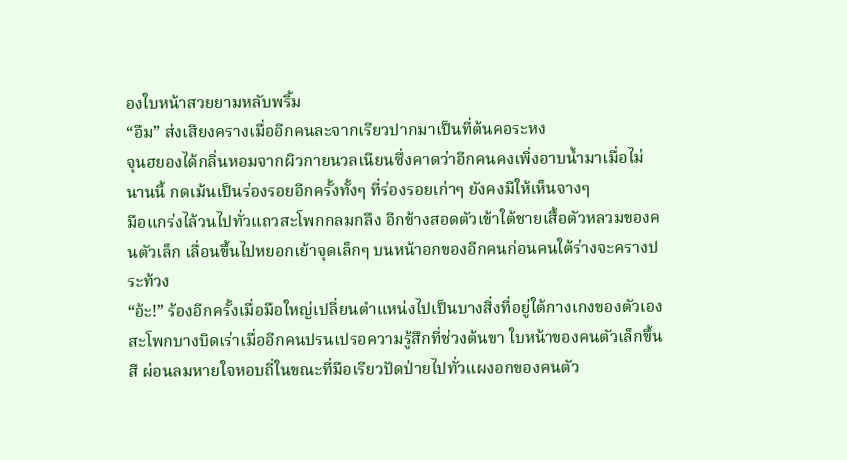องใบหน้าสวยยามหลับพริ้ม
“อืม” ส่งเสียงครางเมื่ออีกคนละจากเรียวปากมาเป็นที่ต้นคอระหง
จุนฮยองได้กลิ่นหอมจากผิวกายนวลเนียนซึ่งคาดว่าอีกคนคงเพิ่งอาบน้ำมาเมื่อไม่นานนี้ กดเม้นเป็นร่องรอยอีกครั้งทั้งๆ ที่ร่องรอยเก่าๆ ยังคงมีให้เห็นจางๆ
มือแกร่งไล้วนไปทั่วแถวสะโพกกลมกลึง อีกข้างสอดตัวเข้าใต้ชายเสื้อตัวหลวมของคนตัวเล็ก เลื่อนขึ้นไปหยอกเย้าจุดเล็กๆ บนหน้าอกของอีกคนก่อนคนใต้ร่างจะครางประท้วง
“อ้ะ!” ร้องอีกครั้งเมื่อมือใหญ่เปลี่ยนตำแหน่งไปเป็นบางสิ่งที่อยู่ใต้กางเกงของตัวเอง สะโพกบางบิดเร่าเมื่ออีกคนปรนเปรอความรู้สึกที่ช่วงต้นขา ใบหน้าของคนตัวเล็กขึ้นสี ผ่อนลมหายใจหอบถี่ในขณะที่มือเรียวปัดป่ายไปทั่วแผงอกของคนตัว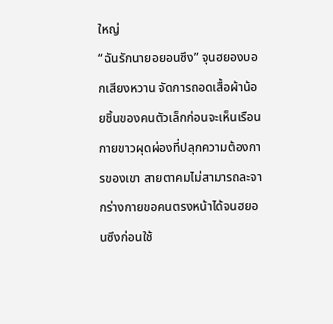ใหญ่
“ฉันรักนายอยอนซึง” จุนฮยองบอกเสียงหวาน จัดการถอดเสื้อผ้าน้อยชิ้นของคนตัวเล็กก่อนจะเห็นเรือนกายขาวผุดผ่องที่ปลุกความต้องการของเขา สายตาคมไม่สามารถละจากร่างกายขอคนตรงหน้าได้จนฮยอนซึงก่อนใช้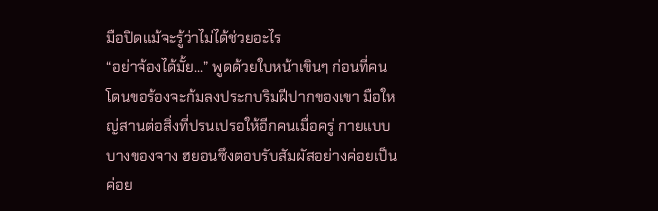มือปิดแม้จะรู้ว่าไม่ได้ช่วยอะไร
“อย่าจ้องได้มั้ย...” พูดด้วยใบหน้าเขินๆ ก่อนที่คนโดนขอร้องจะก้มลงประกบริมฝีปากของเขา มือใหญ่สานต่อสิ่งที่ปรนเปรอให้อีกคนเมื่อครู่ กายแบบบางของจาง ฮยอนซึงตอบรับสัมผัสอย่างค่อยเป็นค่อย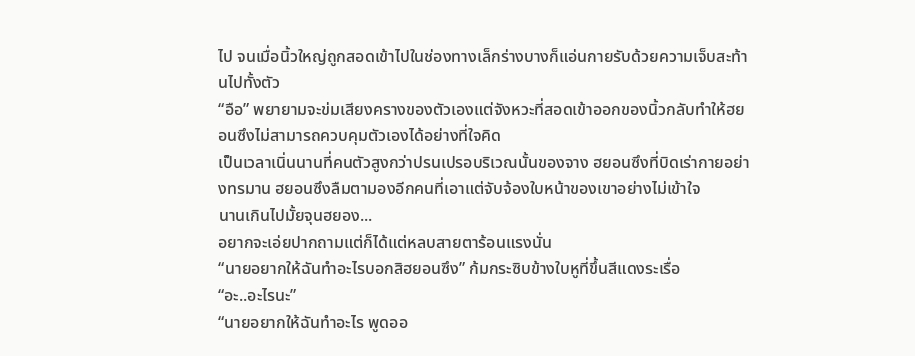ไป จนเมื่อนิ้วใหญ่ถูกสอดเข้าไปในช่องทางเล็กร่างบางก็แอ่นกายรับด้วยความเจ็บสะท้านไปทั้งตัว
“อือ” พยายามจะข่มเสียงครางของตัวเองแต่จังหวะที่สอดเข้าออกของนิ้วกลับทำให้ฮยอนซึงไม่สามารถควบคุมตัวเองได้อย่างที่ใจคิด
เป็นเวลาเนิ่นนานที่คนตัวสูงกว่าปรนเปรอบริเวณนั้นของจาง ฮยอนซึงที่บิดเร่ากายอย่างทรมาน ฮยอนซึงลืมตามองอีกคนที่เอาแต่จับจ้องใบหน้าของเขาอย่างไม่เข้าใจ
นานเกินไปมั้ยจุนฮยอง...
อยากจะเอ่ยปากถามแต่ก็ได้แต่หลบสายตาร้อนแรงนั่น
“นายอยากให้ฉันทำอะไรบอกสิฮยอนซึง” ก้มกระซิบข้างใบหูที่ขึ้นสีแดงระเรื่อ
“อะ..อะไรนะ”
“นายอยากให้ฉันทำอะไร พูดออ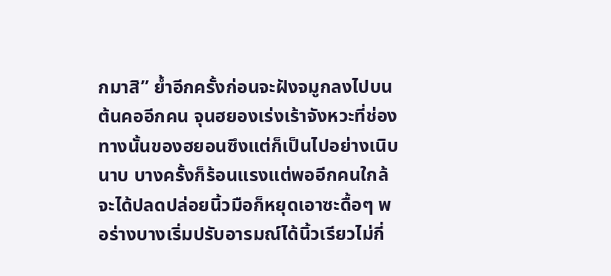กมาสิ” ย้ำอีกครั้งก่อนจะฝังจมูกลงไปบนต้นคออีกคน จุนฮยองเร่งเร้าจังหวะที่ช่องทางนั้นของฮยอนซึงแต่ก็เป็นไปอย่างเนิบนาบ บางครั้งก็ร้อนแรงแต่พออีกคนใกล้จะได้ปลดปล่อยนิ้วมือก็หยุดเอาซะดื้อๆ พอร่างบางเริ่มปรับอารมณ์ได้นิ้วเรียวไม่กี่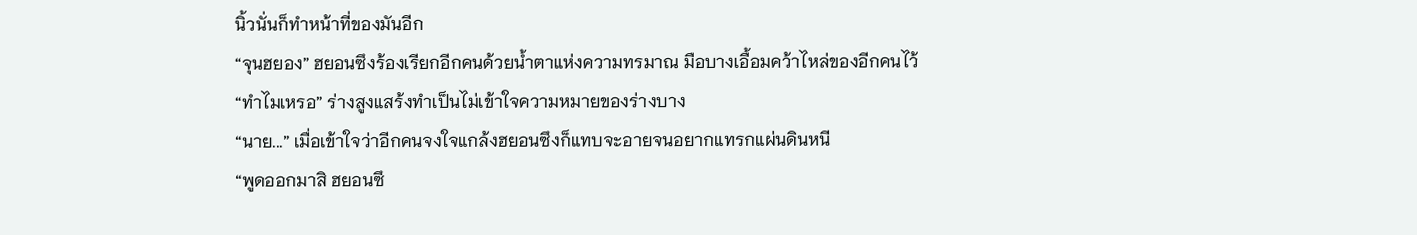นิ้วนั่นก็ทำหน้าที่ของมันอีก
“จุนฮยอง” ฮยอนซึงร้องเรียกอีกคนด้วยน้ำตาแห่งความทรมาณ มือบางเอื้อมคว้าไหล่ของอีกคนไว้
“ทำไมเหรอ” ร่างสูงแสร้งทำเป็นไม่เข้าใจความหมายของร่างบาง
“นาย...” เมื่อเข้าใจว่าอีกคนจงใจแกล้งฮยอนซึงก็แทบจะอายจนอยากแทรกแผ่นดินหนี
“พูดออกมาสิ ฮยอนซึ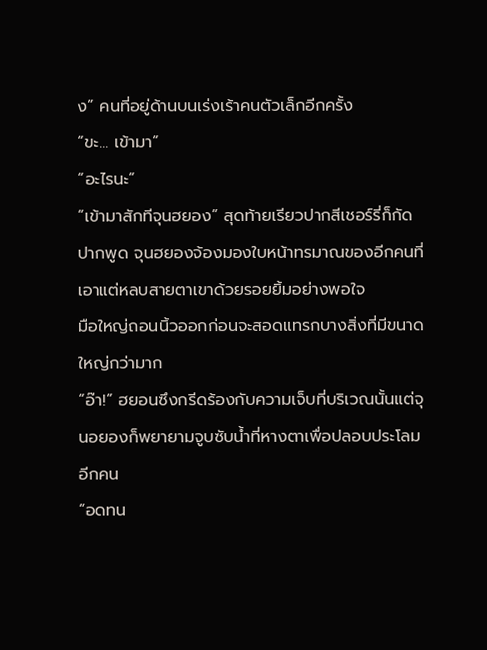ง” คนที่อยู่ด้านบนเร่งเร้าคนตัวเล็กอีกครั้ง
“ขะ... เข้ามา”
“อะไรนะ”
“เข้ามาสักทีจุนฮยอง” สุดท้ายเรียวปากสีเชอร์รี่ก็กัดปากพูด จุนฮยองจ้องมองใบหน้าทรมาณของอีกคนที่เอาแต่หลบสายตาเขาด้วยรอยยิ้มอย่างพอใจ
มือใหญ่ถอนนิ้วออกก่อนจะสอดแทรกบางสิ่งที่มีขนาดใหญ่กว่ามาก
“อ๊า!” ฮยอนซึงกรีดร้องกับความเจ็บที่บริเวณนั้นแต่จุนอยองก็พยายามจูบซับน้ำที่หางตาเพื่อปลอบประโลมอีกคน
“อดทน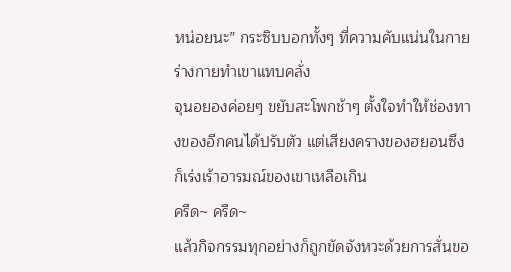หน่อยนะ” กระซิบบอกทั้งๆ ที่ความคับแน่นในกายร่างกายทำเขาแทบคลั่ง
จุนอยองค่อยๆ ขยับสะโพกช้าๆ ตั้งใจทำให้ช่องทางของอีกคนได้ปรับตัว แต่เสียงครางของฮยอนซึงก็เร่งเร้าอารมณ์ของเขาเหลือเกิน
ครืด~ ครืด~
แล้วกิจกรรมทุกอย่างก็ถูกขัดจังหวะด้วยการสั่นขอ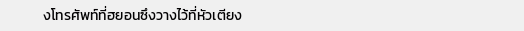งโทรศัพท์ที่ฮยอนซึงวางไว้ที่หัวเตียง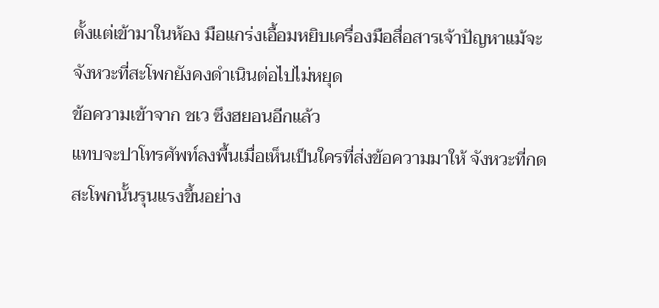ตั้งแต่เข้ามาในห้อง มือแกร่งเอื้อมหยิบเครื่องมือสื่อสารเจ้าปัญหาแม้จะจังหวะที่สะโพกยังคงดำเนินต่อไปไม่หยุด
ข้อความเข้าจาก ชเว ซึงฮยอนอีกแล้ว
แทบจะปาโทรศัพท์ลงพื้นเมื่อเห็นเป็นใครที่ส่งข้อความมาให้ จังหวะที่กดสะโพกนั้นรุนแรงขึ้นอย่าง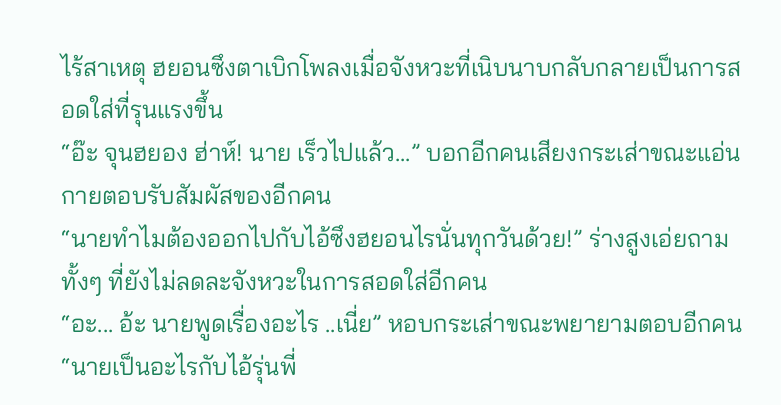ไร้สาเหตุ ฮยอนซึงตาเบิกโพลงเมื่อจังหวะที่เนิบนาบกลับกลายเป็นการสอดใส่ที่รุนแรงขึ้น
“อ๊ะ จุนฮยอง ฮ่าห์! นาย เร็วไปแล้ว...” บอกอีกคนเสียงกระเส่าขณะแอ่นกายตอบรับสัมผัสของอีกคน
“นายทำไมต้องออกไปกับไอ้ซึงฮยอนไรนั่นทุกวันด้วย!” ร่างสูงเอ่ยถามทั้งๆ ที่ยังไม่ลดละจังหวะในการสอดใส่อีกคน
“อะ... อ้ะ นายพูดเรื่องอะไร ..เนี่ย” หอบกระเส่าขณะพยายามตอบอีกคน
“นายเป็นอะไรกับไอ้รุ่นพี่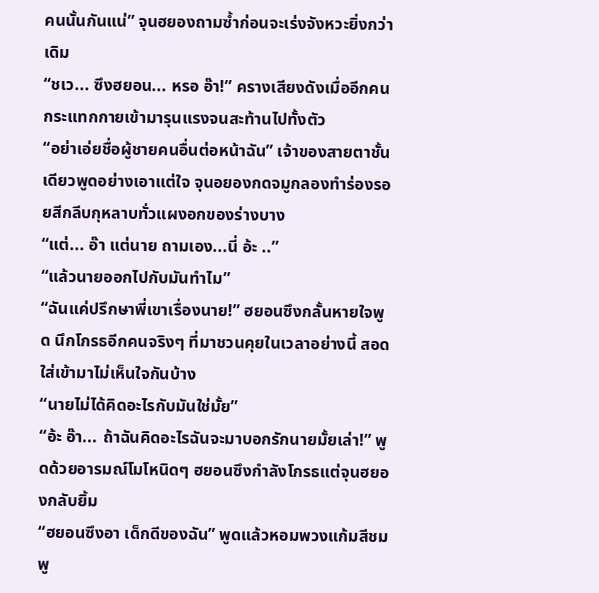คนนั้นกันแน่” จุนฮยองถามซ้ำก่อนจะเร่งจังหวะยิ่งกว่าเดิม
“ชเว... ซึงฮยอน... หรอ อ๊า!” ครางเสียงดังเมื่ออีกคนกระแทกกายเข้ามารุนแรงจนสะท้านไปทั้งตัว
“อย่าเอ่ยชื่อผู้ชายคนอื่นต่อหน้าฉัน” เจ้าของสายตาชั้นเดียวพูดอย่างเอาแต่ใจ จุนอยองกดจมูกลองทำร่องรอยสีกลีบกุหลาบทั่วแผงอกของร่างบาง
“แต่... อ๊า แต่นาย ถามเอง...นี่ อ้ะ ..”
“แล้วนายออกไปกับมันทำไม”
“ฉันแค่ปรึกษาพี่เขาเรื่องนาย!” ฮยอนซึงกลั้นหายใจพูด นึกโกรธอีกคนจริงๆ ที่มาชวนคุยในเวลาอย่างนี้ สอดใส่เข้ามาไม่เห็นใจกันบ้าง
“นายไม่ได้คิดอะไรกับมันใช่มั้ย”
“อ้ะ อ๊า... ถ้าฉันคิดอะไรฉันจะมาบอกรักนายมั้ยเล่า!” พูดด้วยอารมณ์โมโหนิดๆ ฮยอนซึงกำลังโกรธแต่จุนฮยองกลับยิ้ม
“ฮยอนซึงอา เด็กดีของฉัน” พูดแล้วหอมพวงแก้มสีชมพู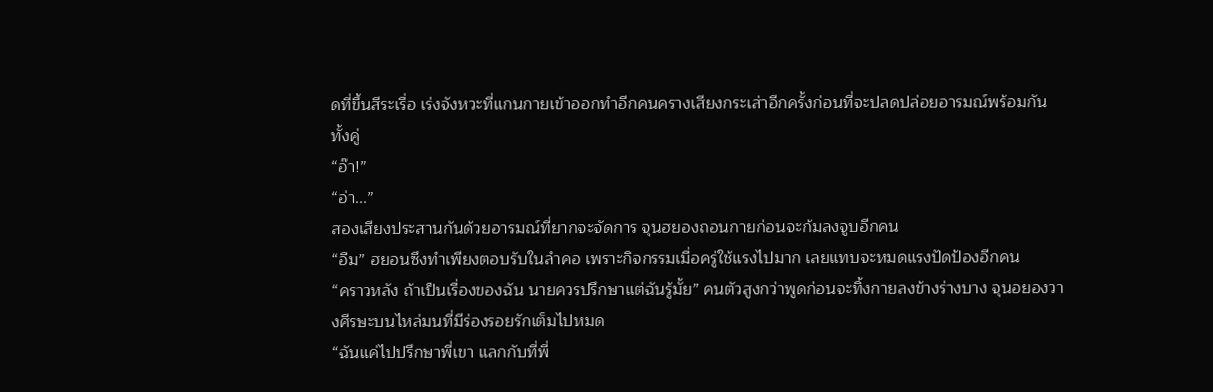ดที่ขึ้นสีระเรื่อ เร่งจังหวะที่แกนกายเข้าออกทำอีกคนครางเสียงกระเส่าอีกครั้งก่อนที่จะปลดปล่อยอารมณ์พร้อมกันทั้งคู่
“อ๊า!”
“อ่า...”
สองเสียงประสานกันด้วยอารมณ์ที่ยากจะจัดการ จุนฮยองถอนกายก่อนจะก้มลงจูบอีกคน
“อืม” ฮยอนซึงทำเพียงตอบรับในลำคอ เพราะกิจกรรมเมื่อครู่ใช้แรงไปมาก เลยแทบจะหมดแรงปัดป้องอีกคน
“คราวหลัง ถ้าเป็นเรื่องของฉัน นายควรปรึกษาแต่ฉันรู้มั้ย” คนตัวสูงกว่าพูดก่อนจะทิ้งกายลงข้างร่างบาง จุนอยองวางศีรษะบนไหล่มนที่มีร่องรอยรักเต็มไปหมด
“ฉันแค่ไปปรึกษาพี่เขา แลกกับที่พี่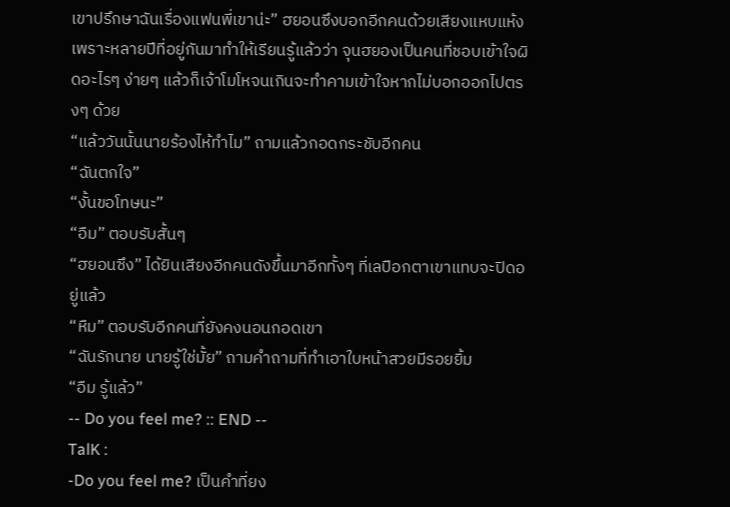เขาปรึกษาฉันเรื่องแฟนพี่เขาน่ะ” ฮยอนซึงบอกอีกคนด้วยเสียงแหบแห้ง เพราะหลายปีที่อยู่กันมาทำให้เรียนรู้แล้วว่า จุนฮยองเป็นคนที่ชอบเข้าใจผิดอะไรๆ ง่ายๆ แล้วก็เจ้าโมโหจนเกินจะทำคามเข้าใจหากไม่บอกออกไปตรงๆ ด้วย
“แล้ววันนั้นนายร้องไห้ทำไม” ถามแล้วกอดกระชับอีกคน
“ฉันตกใจ”
“งั้นขอโทษนะ”
“อืม” ตอบรับสั้นๆ
“ฮยอนซึง” ได้ยินเสียงอีกคนดังขึ้นมาอีกทั้งๆ ที่เลปือกตาเขาแทบจะปิดอยู่แล้ว
“หืม” ตอบรับอีกคนที่ยังคงนอนกอดเขา
“ฉันรักนาย นายรู้ใช่มั้ย” ถามคำถามที่ทำเอาใบหน้าสวยมีรอยยิ้ม
“อืม รู้แล้ว”
-- Do you feel me? :: END --
TalK :
-Do you feel me? เป็นคำที่ยง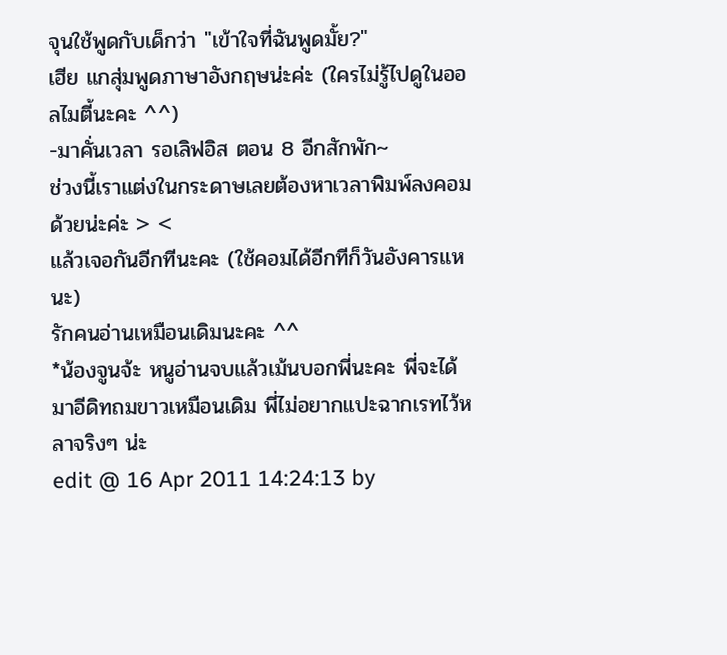จุนใช้พูดกับเด็กว่า "เข้าใจที่ฉันพูดมั้ย?"
เฮีย แกสุ่มพูดภาษาอังกฤษน่ะค่ะ (ใครไม่รู้ไปดูในออลไมตี้นะคะ ^^)
-มาคั่นเวลา รอเลิฟอิส ตอน 8 อีกสักพัก~
ช่วงนี้เราแต่งในกระดาษเลยต้องหาเวลาพิมพ์ลงคอมด้วยน่ะค่ะ > <
แล้วเจอกันอีกทีนะคะ (ใช้คอมได้อีกทีก็วันอังคารแหนะ)
รักคนอ่านเหมือนเดิมนะคะ ^^
*น้องจูนจ้ะ หนูอ่านจบแล้วเม้นบอกพี่นะคะ พี่จะได้มาอีดิทถมขาวเหมือนเดิม พี่ไม่อยากแปะฉากเรทไว้หลาจริงๆ น่ะ
edit @ 16 Apr 2011 14:24:13 by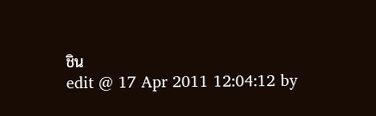ชิน
edit @ 17 Apr 2011 12:04:12 by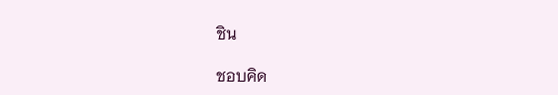ชิน

ชอบคิด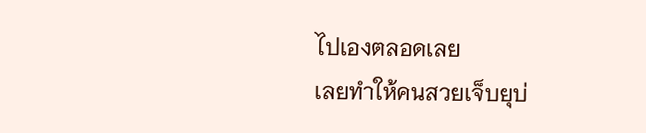ไปเองตลอดเลย
เลยทำให้คนสวยเจ็บยุบ่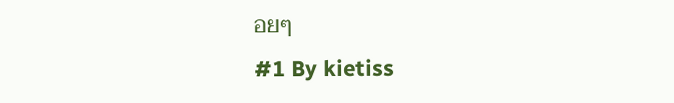อยๆ
#1 By kietiss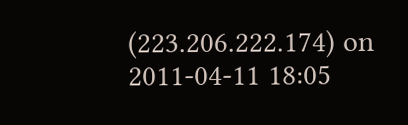(223.206.222.174) on 2011-04-11 18:05